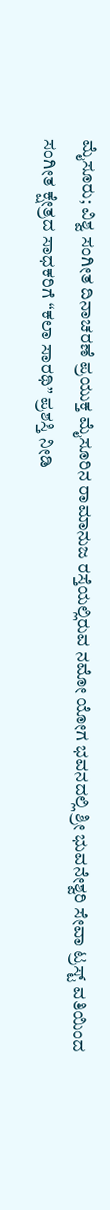ಮೈಸೂರು; ವಿಶ್ವ ಸಂಗೀತ ದಿನಾಚರಣೆ ಪ್ರಯುಕ್ತ ಮೈಸೂರಿನ ರಾಮಾನುಜ ರಸ್ತೆಯಲ್ಲಿರುವ ನಮೋ ಯೋಗ ಭವನದಲ್ಲಿ ಶ್ರೀ ಭುವನೇಶ್ವರಿ ಸೇವಾ ಟ್ರಸ್ಟ್ ವತಿಯಿಂದ ಸಂಗೀತ ಕ್ಷೇತ್ರದ ಸಾಧಕರಿಗೆ “ಕಲಾ ಸಾರಥಿ” ಪ್ರಶಸ್ತಿ ನೀಡಿ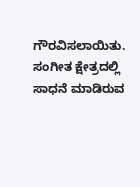ಗೌರವಿಸಲಾಯಿತು.
ಸಂಗೀತ ಕ್ಷೇತ್ರದಲ್ಲಿ ಸಾಧನೆ ಮಾಡಿರುವ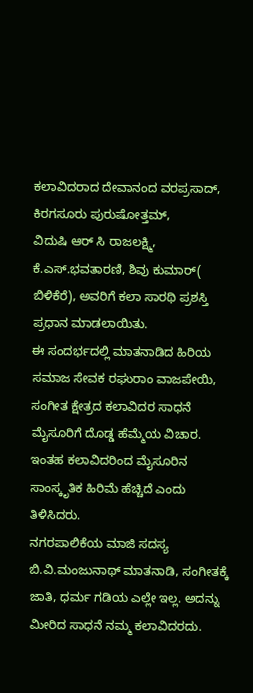ಕಲಾವಿದರಾದ ದೇವಾನಂದ ವರಪ್ರಸಾದ್, ಕಿರಗಸೂರು ಪುರುಷೋತ್ತಮ್,
ವಿದುಷಿ ಆರ್ ಸಿ ರಾಜಲಕ್ಷ್ಮಿ, ಕೆ.ಎಸ್.ಭವತಾರಣಿ, ಶಿವು ಕುಮಾರ್( ಬಿಳಿಕೆರೆ), ಅವರಿಗೆ ಕಲಾ ಸಾರಥಿ ಪ್ರಶಸ್ತಿ ಪ್ರಧಾನ ಮಾಡಲಾಯಿತು.
ಈ ಸಂದರ್ಭದಲ್ಲಿ ಮಾತನಾಡಿದ ಹಿರಿಯ ಸಮಾಜ ಸೇವಕ ರಘುರಾಂ ವಾಜಪೇಯಿ, ಸಂಗೀತ ಕ್ಷೇತ್ರದ ಕಲಾವಿದರ ಸಾಧನೆ ಮೈಸೂರಿಗೆ ದೊಡ್ಡ ಹೆಮ್ಮೆಯ ವಿಚಾರ. ಇಂತಹ ಕಲಾವಿದರಿಂದ ಮೈಸೂರಿನ ಸಾಂಸ್ಕೃತಿಕ ಹಿರಿಮೆ ಹೆಚ್ಚಿದೆ ಎಂದು ತಿಳಿಸಿದರು.
ನಗರಪಾಲಿಕೆಯ ಮಾಜಿ ಸದಸ್ಯ ಬಿ.ವಿ.ಮಂಜುನಾಥ್ ಮಾತನಾಡಿ, ಸಂಗೀತಕ್ಕೆ ಜಾತಿ, ಧರ್ಮ ಗಡಿಯ ಎಲ್ಲೇ ಇಲ್ಲ. ಅದನ್ನು ಮೀರಿದ ಸಾಧನೆ ನಮ್ಮ ಕಲಾವಿದರದು.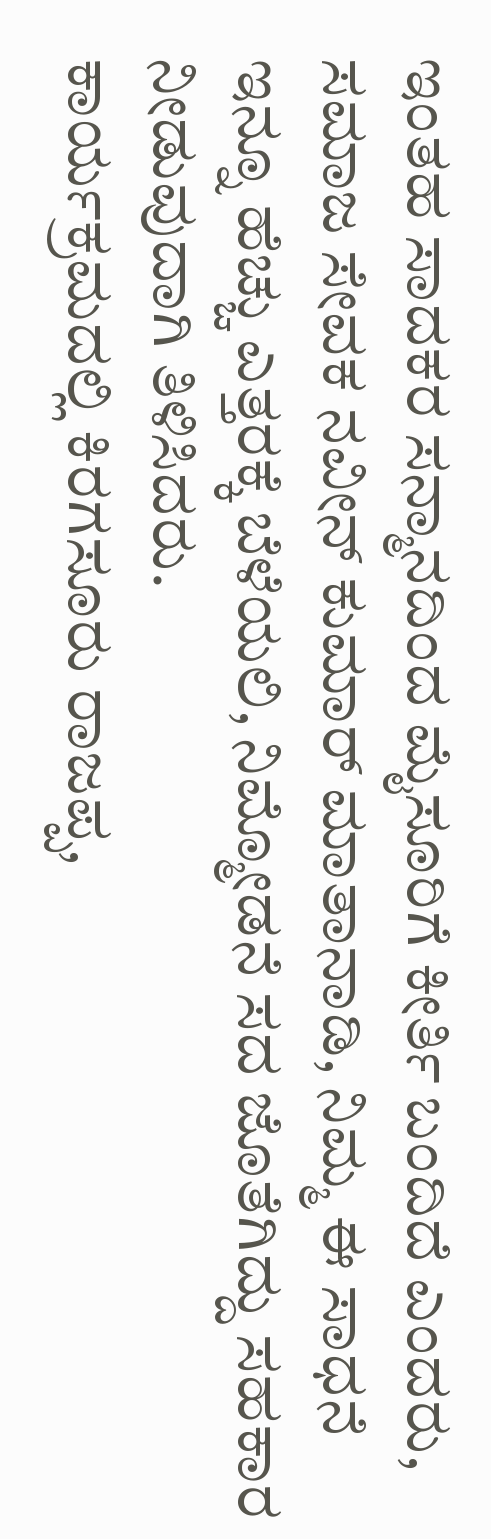ಇಂತಹ ಸಾದಕರ ಸನ್ಮಾನದಿಂದ ಮೈಸೂರಿಗೆ ಕೀರ್ತಿ ಬಂದಿದೆ ಎಂದರು, ಸಮಾಜ ಸೇವಕ ನವೀನ್ ಕುಮಾರ್ ಮಾತಾನಾಡಿ, ನಿಮ್ಮ ಈ ಸಾಧನೆ ಇನ್ನೂ ಹೆಚ್ಚು ಎತ್ತರಕ್ಕೆ ಬೆಳೆಯಲಿ, ನಿಮ್ಮೋಡನೆ ಸದ ಜೊತೆಗಿದ್ದು ಸಹಕಾರ ನೀಡುವುದಾಗಿ ತಿಳಿಸಿದರು.
ಕಾರ್ಯಕ್ರಮದಲ್ಲಿ ಕಿರಗಸೂರು ರಾಜಪ್ಪ,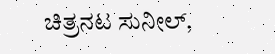ಚಿತ್ರನಟ ಸುನೀಲ್,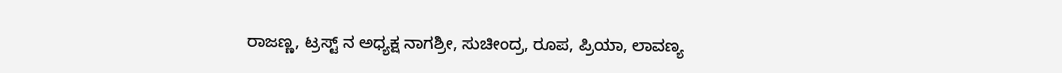ರಾಜಣ್ಣ, ಟ್ರಸ್ಟ್ ನ ಅಧ್ಯಕ್ಷ ನಾಗಶ್ರೀ, ಸುಚೀಂದ್ರ, ರೂಪ, ಪ್ರಿಯಾ, ಲಾವಣ್ಯ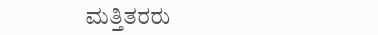ಮತ್ತಿತರರು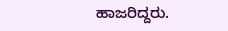ಹಾಜರಿದ್ದರು.